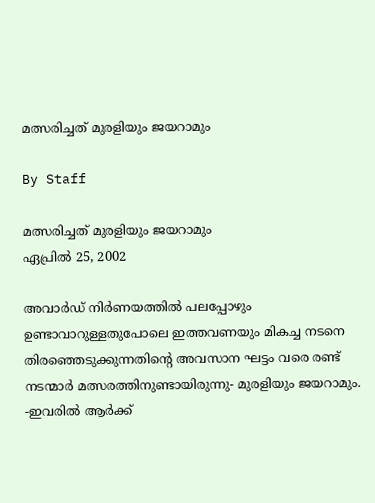മത്സരിച്ചത് മുരളിയും ജയറാമും

By Staff

മത്സരിച്ചത് മുരളിയും ജയറാമും
ഏപ്രില്‍ 25, 2002

അവാര്‍ഡ് നിര്‍ണയത്തില്‍ പലപ്പോഴും ഉണ്ടാവാറുള്ളതുപോലെ ഇത്തവണയും മികച്ച നടനെ തിരഞ്ഞെടുക്കുന്നതിന്റെ അവസാന ഘട്ടം വരെ രണ്ട് നടന്മാര്‍ മത്സരത്തിനുണ്ടായിരുന്നു- മുരളിയും ജയറാമും. -ഇവരില്‍ ആര്‍ക്ക്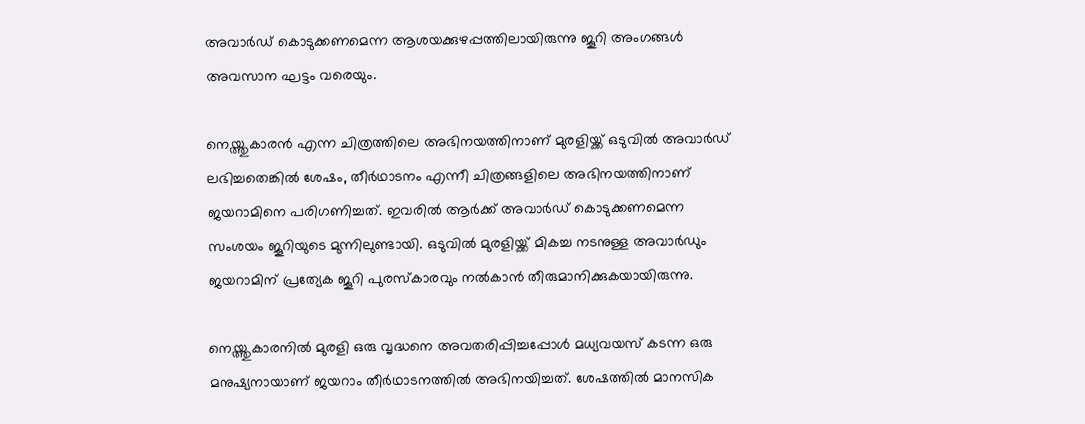അവാര്‍ഡ് കൊടുക്കണമെന്ന ആശയക്കുഴപ്പത്തിലായിരുന്നു ജൂറി അംഗങ്ങള്‍ അവസാന ഘട്ടം വരെയും.

നെയ്ത്തുകാരന്‍ എന്ന ചിത്രത്തിലെ അഭിനയത്തിനാണ് മുരളിയ്ക്ക് ഒടുവില്‍ അവാര്‍ഡ് ലഭിച്ചതെങ്കില്‍ ശേഷം, തീര്‍ഥാടനം എന്നീ ചിത്രങ്ങളിലെ അഭിനയത്തിനാണ് ജയറാമിനെ പരിഗണിച്ചത്. ഇവരില്‍ ആര്‍ക്ക് അവാര്‍ഡ് കൊടുക്കണമെന്ന സംശയം ജൂറിയുടെ മുന്നിലുണ്ടായി. ഒടുവില്‍ മുരളിയ്ക്ക് മികച്ച നടനുള്ള അവാര്‍ഡും ജയറാമിന് പ്രത്യേക ജൂറി പുരസ്കാരവും നല്‍കാന്‍ തീരുമാനിക്കുകയായിരുന്നു.

നെയ്ത്തുകാരനില്‍ മുരളി ഒരു വൃദ്ധനെ അവതരിപ്പിച്ചപ്പോള്‍ മധ്യവയസ് കടന്ന ഒരു മനുഷ്യനായാണ് ജയറാം തീര്‍ഥാടനത്തില്‍ അഭിനയിച്ചത്. ശേഷത്തില്‍ മാനസിക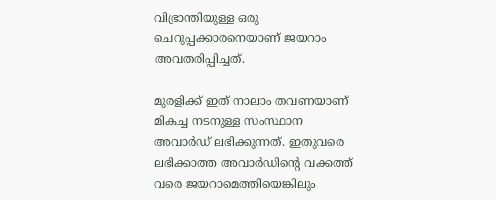വിഭ്രാന്തിയുള്ള ഒരു ചെറുപ്പക്കാരനെയാണ് ജയറാം അവതരിപ്പിച്ചത്.

മുരളിക്ക് ഇത് നാലാം തവണയാണ് മികച്ച നടനുള്ള സംസ്ഥാന അവാര്‍ഡ് ലഭിക്കുന്നത്. ഇതുവരെ ലഭിക്കാത്ത അവാര്‍ഡിന്റെ വക്കത്ത് വരെ ജയറാമെത്തിയെങ്കിലും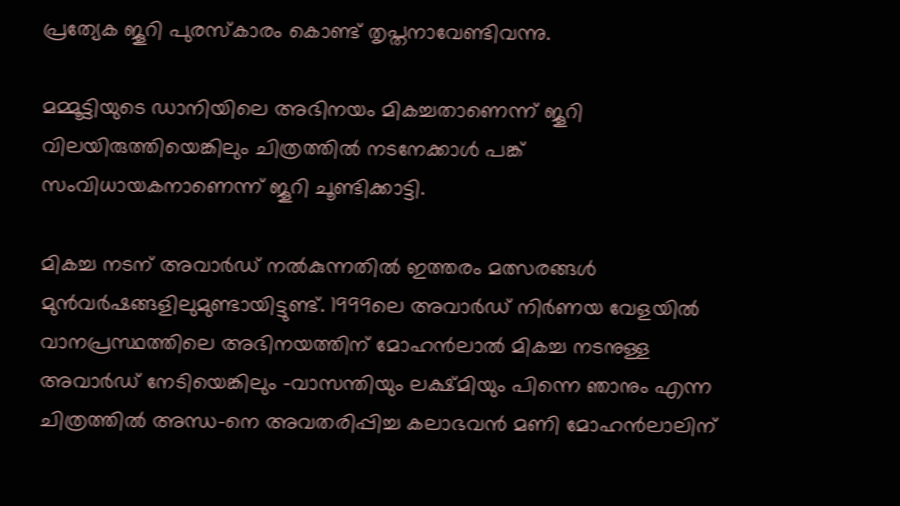പ്രത്യേക ജൂറി പുരസ്കാരം കൊണ്ട് തൃപ്തനാവേണ്ടിവന്നു.

മമ്മൂട്ടിയുടെ ഡാനിയിലെ അഭിനയം മികച്ചതാണെന്ന് ജൂറി വിലയിരുത്തിയെങ്കിലും ചിത്രത്തില്‍ നടനേക്കാള്‍ പങ്ക് സംവിധായകനാണെന്ന് ജൂറി ചൂണ്ടിക്കാട്ടി.

മികച്ച നടന് അവാര്‍ഡ് നല്‍കുന്നതില്‍ ഇത്തരം മത്സരങ്ങള്‍ മുന്‍വര്‍ഷങ്ങളിലുമുണ്ടായിട്ടുണ്ട്. 1999ലെ അവാര്‍ഡ് നിര്‍ണയ വേളയില്‍ വാനപ്രസ്ഥത്തിലെ അഭിനയത്തിന് മോഹന്‍ലാല്‍ മികച്ച നടനുള്ള അവാര്‍ഡ് നേടിയെങ്കിലും -വാസന്തിയും ലക്ഷ്മിയും പിന്നെ ഞാനും എന്ന ചിത്രത്തില്‍ അന്ധ-നെ അവതരിപ്പിച്ച കലാഭവന്‍ മണി മോഹന്‍ലാലിന്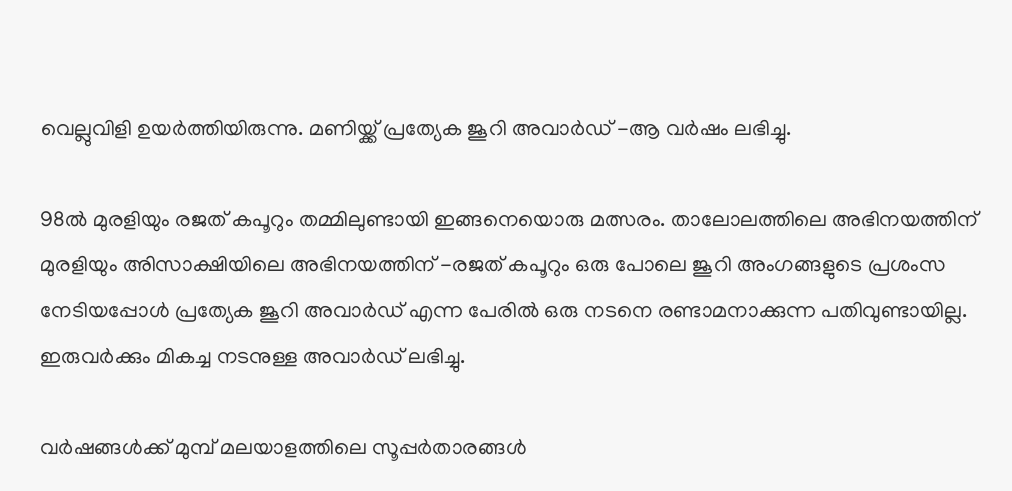വെല്ലുവിളി ഉയര്‍ത്തിയിരുന്നു. മണിയ്ക്ക് പ്രത്യേക ജൂറി അവാര്‍ഡ് -ആ വര്‍ഷം ലഭിച്ചു.

98ല്‍ മുരളിയും രജത് കപൂറും തമ്മിലുണ്ടായി ഇങ്ങനെയൊരു മത്സരം. താലോലത്തിലെ അഭിനയത്തിന് മുരളിയും അിസാക്ഷിയിലെ അഭിനയത്തിന് -രജത് കപൂറും ഒരു പോലെ ജൂറി അംഗങ്ങളുടെ പ്രശംസ നേടിയപ്പോള്‍ പ്രത്യേക ജൂറി അവാര്‍ഡ് എന്ന പേരില്‍ ഒരു നടനെ രണ്ടാമനാക്കുന്ന പതിവുണ്ടായില്ല. ഇരുവര്‍ക്കും മികച്ച നടനുള്ള അവാര്‍ഡ് ലഭിച്ചു.

വര്‍ഷങ്ങള്‍ക്ക് മുമ്പ് മലയാളത്തിലെ സൂപ്പര്‍താരങ്ങള്‍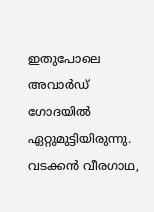ഇതുപോലെ അവാര്‍ഡ് ഗോദയില്‍ ഏറ്റുമുട്ടിയിരുന്നു. വടക്കന്‍ വീരഗാഥ,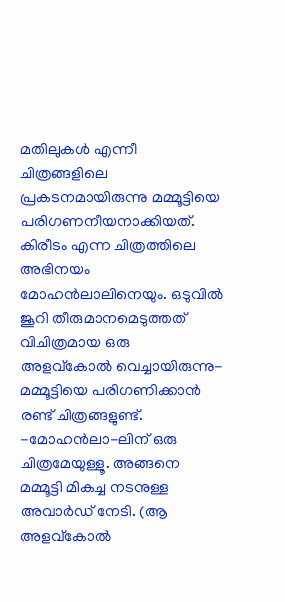മതിലുകള്‍ എന്നീ ചിത്രങ്ങളിലെ പ്രകടനമായിരുന്നു മമ്മൂട്ടിയെ പരിഗണനീയനാക്കിയത്. കിരീടം എന്ന ചിത്രത്തിലെ അഭിനയം മോഹന്‍ലാലിനെയും. ഒടുവില്‍ ജൂറി തീരുമാനമെടുത്തത് വിചിത്രമായ ഒരു അളവ്കോല്‍ വെച്ചായിരുന്നു- മമ്മൂട്ടിയെ പരിഗണിക്കാന്‍ രണ്ട് ചിത്രങ്ങളുണ്ട്. -മോഹന്‍ലാ-ലിന് ഒരു ചിത്രമേയുള്ളൂ. അങ്ങനെ മമ്മൂട്ടി മികച്ച നടനുള്ള അവാര്‍ഡ് നേടി. (ആ അളവ്കോല്‍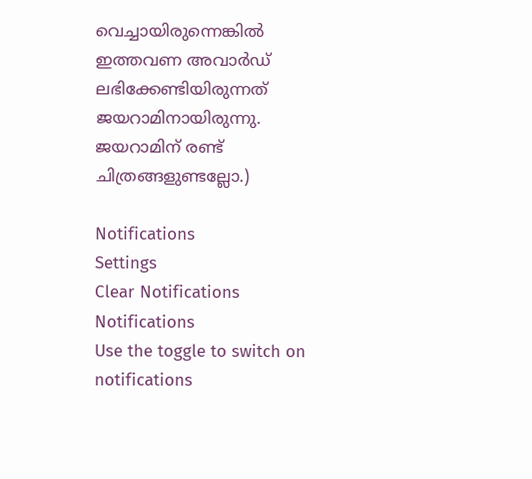വെച്ചായിരുന്നെങ്കില്‍ ഇത്തവണ അവാര്‍ഡ് ലഭിക്കേണ്ടിയിരുന്നത് ജയറാമിനായിരുന്നു. ജയറാമിന് രണ്ട് ചിത്രങ്ങളുണ്ടല്ലോ.)

Notifications
Settings
Clear Notifications
Notifications
Use the toggle to switch on notifications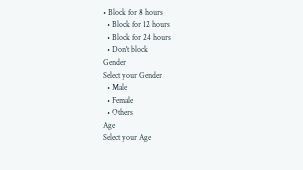• Block for 8 hours
  • Block for 12 hours
  • Block for 24 hours
  • Don't block
Gender
Select your Gender
  • Male
  • Female
  • Others
Age
Select your Age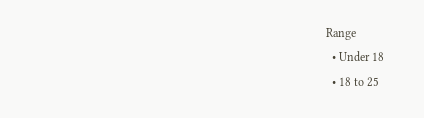Range
  • Under 18
  • 18 to 25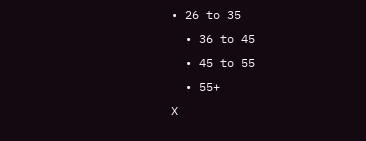• 26 to 35
  • 36 to 45
  • 45 to 55
  • 55+
X